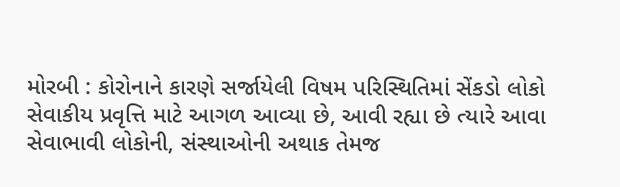મોરબી : કોરોનાને કારણે સર્જાયેલી વિષમ પરિસ્થિતિમાં સેંકડો લોકો સેવાકીય પ્રવૃત્તિ માટે આગળ આવ્યા છે, આવી રહ્યા છે ત્યારે આવા સેવાભાવી લોકોની, સંસ્થાઓની અથાક તેમજ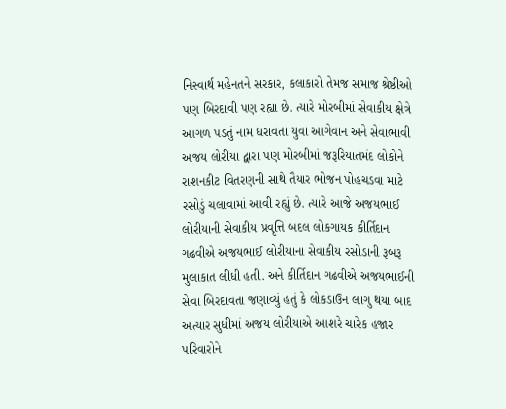નિસ્વાર્થ મહેનતને સરકાર, કલાકારો તેમજ સમાજ શ્રેષ્ઠીઓ પણ બિરદાવી પણ રહ્યા છે. ત્યારે મોરબીમાં સેવાકીય ક્ષેત્રે આગળ પડતું નામ ધરાવતા યુવા આગેવાન અને સેવાભાવી અજય લોરીયા દ્વારા પણ મોરબીમાં જરૂરિયાતમંદ લોકોને રાશનકીટ વિતરણની સાથે તૈયાર ભોજન પોહચડવા માટે રસોડું ચલાવામાં આવી રહ્યું છે. ત્યારે આજે અજયભાઈ લોરીયાની સેવાકીય પ્રવૃત્તિ બદલ લોકગાયક કીર્તિદાન ગઢવીએ અજયભાઈ લોરીયાના સેવાકીય રસોડાની રૂબરૂ મુલાકાત લીધી હતી. અને કીર્તિદાન ગઢવીએ અજયભાઈની સેવા બિરદાવતા જણાવ્યું હતું કે લોકડાઉન લાગુ થયા બાદ અત્યાર સુધીમાં અજય લોરીયાએ આશરે ચારેક હજાર પરિવારોને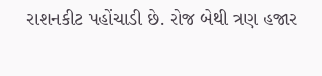રાશનકીટ પહોંચાડી છે. રોજ બેથી ત્રણ હજાર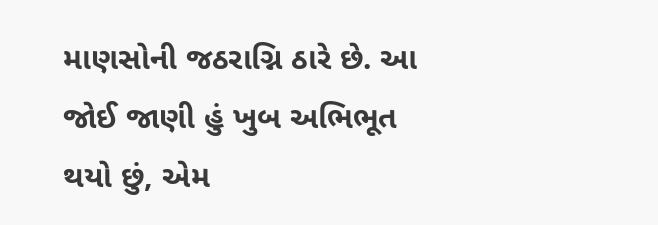માણસોની જઠરાગ્નિ ઠારે છે. આ જોઈ જાણી હું ખુબ અભિભૂત થયો છું, એમ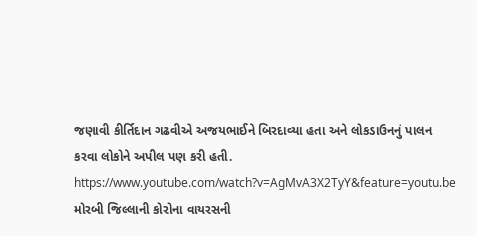જણાવી કીર્તિદાન ગઢવીએ અજયભાઈને બિરદાવ્યા હતા અને લોકડાઉનનું પાલન કરવા લોકોને અપીલ પણ કરી હતી. https://www.youtube.com/watch?v=AgMvA3X2TyY&feature=youtu.be મોરબી જિલ્લાની કોરોના વાયરસની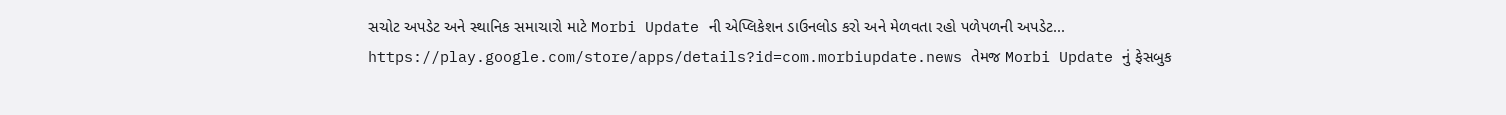સચોટ અપડેટ અને સ્થાનિક સમાચારો માટે Morbi Update ની એપ્લિકેશન ડાઉનલોડ કરો અને મેળવતા રહો પળેપળની અપડેટ... https://play.google.com/store/apps/details?id=com.morbiupdate.news તેમજ Morbi Update નું ફેસબુક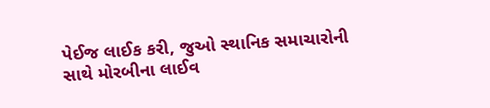પેઈજ લાઈક કરી, જુઓ સ્થાનિક સમાચારોની સાથે મોરબીના લાઈવ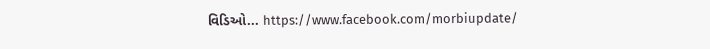વિડિઓ... https://www.facebook.com/morbiupdate/